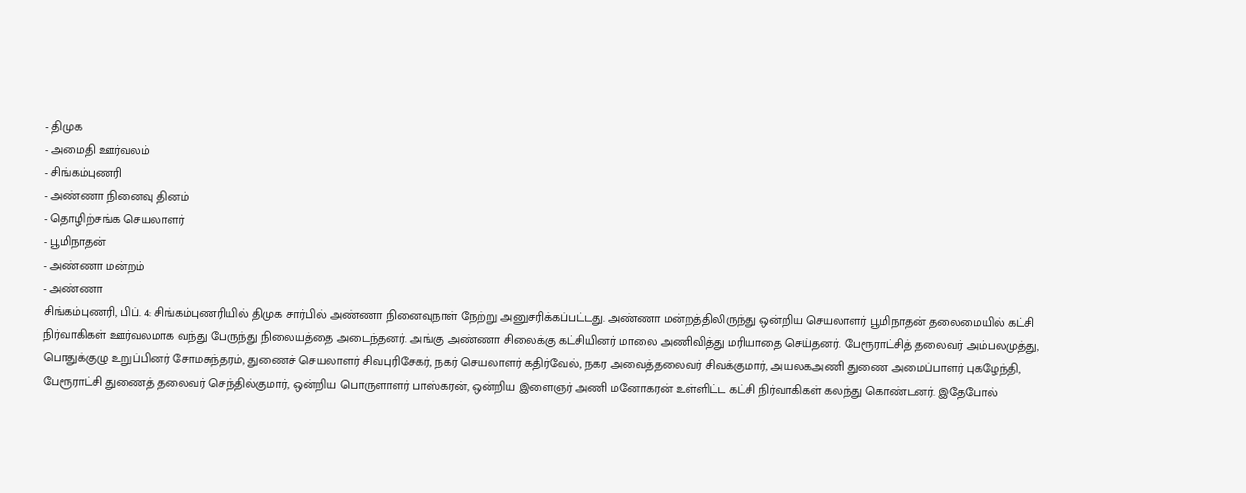- திமுக
- அமைதி ஊர்வலம்
- சிங்கம்புணரி
- அண்ணா நினைவு தினம்
- தொழிற்சங்க செயலாளர்
- பூமிநாதன்
- அண்ணா மன்றம்
- அண்ணா
சிங்கம்புணரி, பிப். 4: சிங்கம்புணரியில் திமுக சார்பில் அண்ணா நினைவுநாள் நேற்று அனுசரிக்கப்பட்டது. அண்ணா மன்றத்திலிருந்து ஒன்றிய செயலாளர் பூமிநாதன் தலைமையில் கட்சி நிர்வாகிகள் ஊர்வலமாக வந்து பேருந்து நிலையத்தை அடைந்தனர். அங்கு அண்ணா சிலைக்கு கட்சியினர் மாலை அணிவித்து மரியாதை செய்தனர். பேரூராட்சித் தலைவர் அம்பலமுத்து, பொதுக்குழு உறுப்பினர் சோமசுந்தரம், துணைச் செயலாளர் சிவபுரிசேகர், நகர் செயலாளர் கதிர்வேல், நகர அவைத்தலைவர் சிவக்குமார், அயலகஅணி துணை அமைப்பாளர் புகழேந்தி, பேரூராட்சி துணைத் தலைவர் செந்தில்குமார், ஒன்றிய பொருளாளர் பாஸ்கரன், ஒன்றிய இளைஞர் அணி மனோகரன் உள்ளிட்ட கட்சி நிர்வாகிகள் கலந்து கொண்டனர். இதேபோல்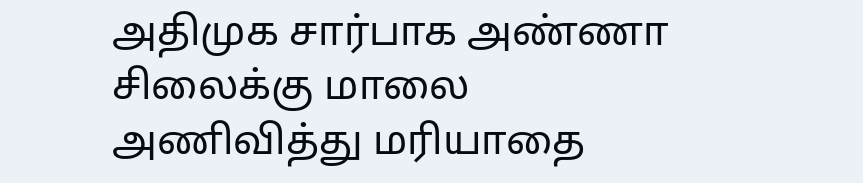அதிமுக சார்பாக அண்ணா சிலைக்கு மாலை அணிவித்து மரியாதை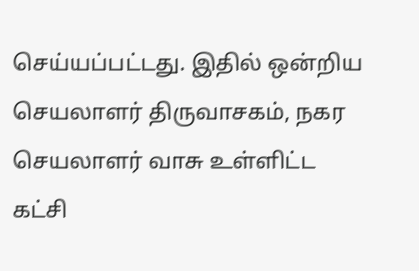செய்யப்பட்டது. இதில் ஒன்றிய செயலாளர் திருவாசகம், நகர செயலாளர் வாசு உள்ளிட்ட கட்சி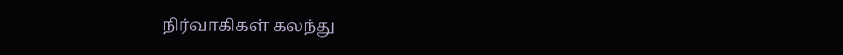நிர்வாகிகள் கலந்து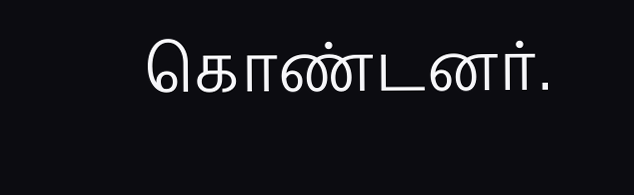கொண்டனர்.